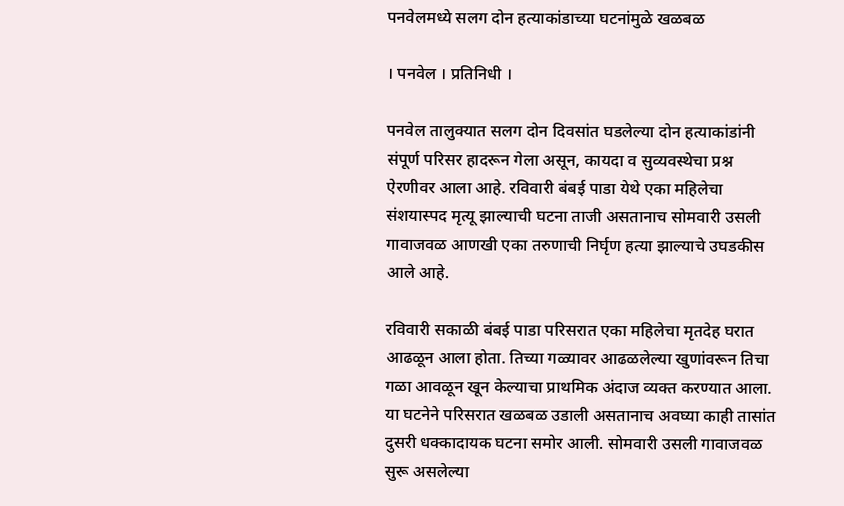पनवेलमध्ये सलग दोन हत्याकांडाच्या घटनांमुळे खळबळ

। पनवेल । प्रतिनिधी ।

पनवेल तालुक्यात सलग दोन दिवसांत घडलेल्या दोन हत्याकांडांनी संपूर्ण परिसर हादरून गेला असून, कायदा व सुव्यवस्थेचा प्रश्न ऐरणीवर आला आहे. रविवारी बंबई पाडा येथे एका महिलेचा संशयास्पद मृत्यू झाल्याची घटना ताजी असतानाच सोमवारी उसली गावाजवळ आणखी एका तरुणाची निर्घृण हत्या झाल्याचे उघडकीस आले आहे.

रविवारी सकाळी बंबई पाडा परिसरात एका महिलेचा मृतदेह घरात आढळून आला होता. तिच्या गळ्यावर आढळलेल्या खुणांवरून तिचा गळा आवळून खून केल्याचा प्राथमिक अंदाज व्यक्त करण्यात आला. या घटनेने परिसरात खळबळ उडाली असतानाच अवघ्या काही तासांत दुसरी धक्कादायक घटना समोर आली. सोमवारी उसली गावाजवळ सुरू असलेल्या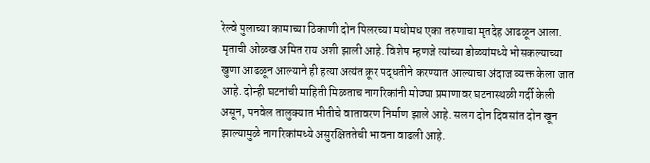रेल्वे पुलाच्या कामाच्या ठिकाणी दोन पिलरच्या मधोमध एका तरुणाचा मृतदेह आढळून आला. मृताची ओळख अमित राय अशी झाली आहे. विशेष म्हणजे त्यांच्या डोळ्यांमध्ये भोसकल्याच्या खुणा आढळून आल्याने ही हत्या अत्यंत क्रूर पद्धतीने करण्यात आल्याचा अंदाज व्यक्त केला जात आहे. दोन्ही घटनांची माहिती मिळताच नागरिकांनी मोठ्या प्रमाणावर घटनास्थळी गर्दी केली असून, पनवेल तालुक्यात भीतीचे वातावरण निर्माण झाले आहे. सलग दोन दिवसांत दोन खून झाल्यामुळे नागरिकांमध्ये असुरक्षिततेची भावना वाढली आहे.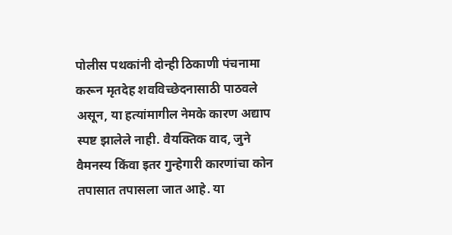पोलीस पथकांनी दोन्ही ठिकाणी पंचनामा करून मृतदेह शवविच्छेदनासाठी पाठवले असून, या हत्यांमागील नेमके कारण अद्याप स्पष्ट झालेले नाही. वैयक्तिक वाद, जुने वैमनस्य किंवा इतर गुन्हेगारी कारणांचा कोन तपासात तपासला जात आहे. या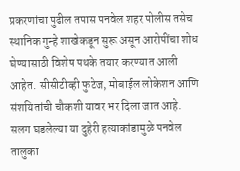प्रकरणांचा पुढील तपास पनवेल शहर पोलीस तसेच स्थानिक गुन्हे शाखेकडून सुरू असून आरोपींचा शोध घेण्यासाठी विशेष पथके तयार करण्यात आली आहेत. सीसीटीव्ही फुटेज, मोबाईल लोकेशन आणि संशयितांची चौकशी यावर भर दिला जात आहे. सलग घडलेल्या या दुहेरी हत्याकांडामुळे पनवेल तालुका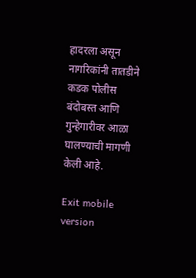हादरला असून नागरिकांनी तातडीने कडक पोलीस बंदोबस्त आणि गुन्हेगारीवर आळा घालण्याची मागणी केली आहे.

Exit mobile version